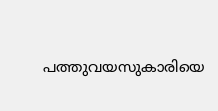പത്തുവയസുകാരിയെ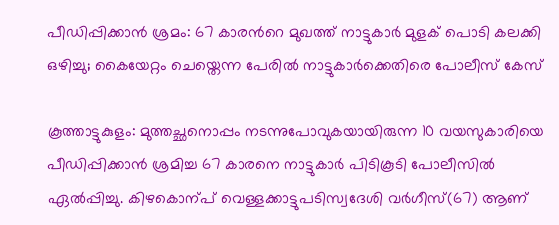പീഡിപ്പിക്കാൻ ശ്രമം: 67 കാരന്‍റെ മുഖത്ത് നാട്ടുകാർ മുളക് പൊടി കലക്കി ഒഴിച്ചു; കൈയേറ്റം ചെയ്തെന്ന പേരിൽ നാട്ടുകാർക്കെതിരെ പോലീസ് കേസ്

കൂത്താട്ടുകുളം: മുത്തച്ഛനൊപ്പം നടന്നുപോവുകയായിരുന്ന 10 വയസുകാരിയെ പീഡിപ്പിക്കാൻ ശ്രമിച്ച 67 കാരനെ നാട്ടുകാർ പിടികൂടി പോലീസിൽ ഏൽപ്പിച്ചു. കിഴകൊന്പ് വെള്ളക്കാട്ടുപടിസ്വദേശി വർഗീസ്(67) ആണ്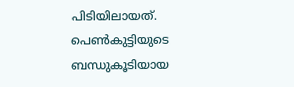പിടിയിലായത്. പെണ്‍കുട്ടിയുടെ ബന്ധുകൂടിയായ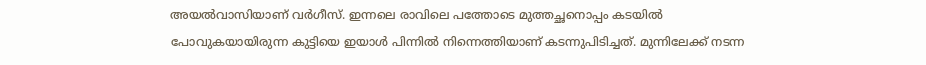അയൽവാസിയാണ് വർഗീസ്. ഇന്നലെ രാവിലെ പത്തോടെ മുത്തച്ഛനൊപ്പം കടയിൽ പോവുകയായിരുന്ന കുട്ടിയെ ഇയാൾ പിന്നിൽ നിന്നെത്തിയാണ് കടന്നുപിടിച്ചത്. മുന്നിലേക്ക് നടന്ന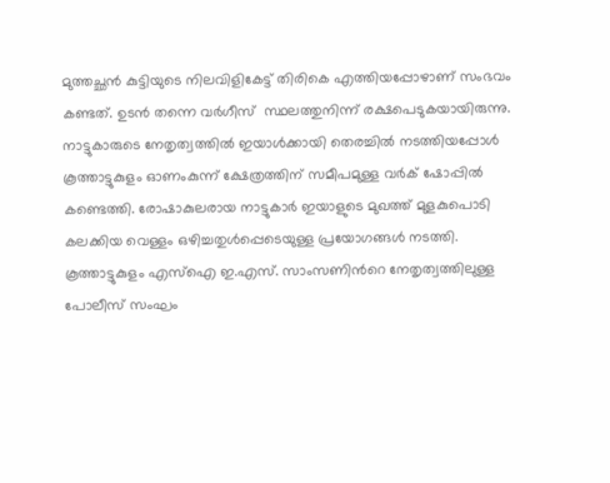മുത്തച്ഛൻ കുട്ടിയുടെ നിലവിളികേട്ട് തിരികെ എത്തിയപ്പോഴാണ് സംഭവം കണ്ടത്. ഉടൻ തന്നെ വർഗീസ്  സ്ഥലത്തുനിന്ന് രക്ഷപെടുകയായിരുന്നു. നാട്ടുകാരുടെ നേതൃത്വത്തിൽ ഇയാൾക്കായി തെരച്ചിൽ നടത്തിയപ്പോൾ കൂത്താട്ടുകുളം ഓണംകുന്ന് ക്ഷേത്രത്തിന് സമീപമുള്ള വർക് ഷോപ്പിൽ കണ്ടെത്തി. രോഷാകുലരായ നാട്ടുകാർ ഇയാളുടെ മുഖത്ത് മുളകുപൊടി കലക്കിയ വെള്ളം ഒഴിച്ചതുൾപ്പെടെയുള്ള പ്രയോഗങ്ങൾ നടത്തി. കൂത്താട്ടുകുളം എസ്ഐ ഇ.എസ്. സാംസണിന്‍റെ നേതൃത്വത്തിലുള്ള പോലീസ് സംഘം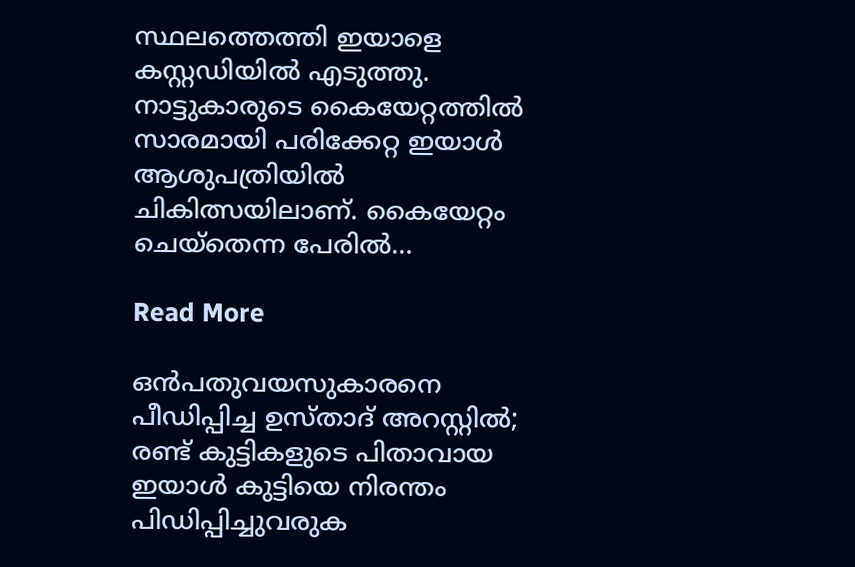സ്ഥലത്തെത്തി ഇയാളെ കസ്റ്റഡിയിൽ എടുത്തു. നാട്ടുകാരുടെ കൈയേറ്റത്തിൽ സാരമായി പരിക്കേറ്റ ഇയാൾ ആശുപത്രിയിൽ ചികിത്സയിലാണ്. കൈയേറ്റം ചെയ്തെന്ന പേരിൽ…

Read More

ഒൻപതുവയസുകാരനെ പീഡിപ്പിച്ച ഉസ്താദ് അറസ്റ്റിൽ; രണ്ട് കുട്ടികളുടെ പിതാവായ ഇയാൾ കുട്ടിയെ നിരന്തം പിഡിപ്പിച്ചുവരുക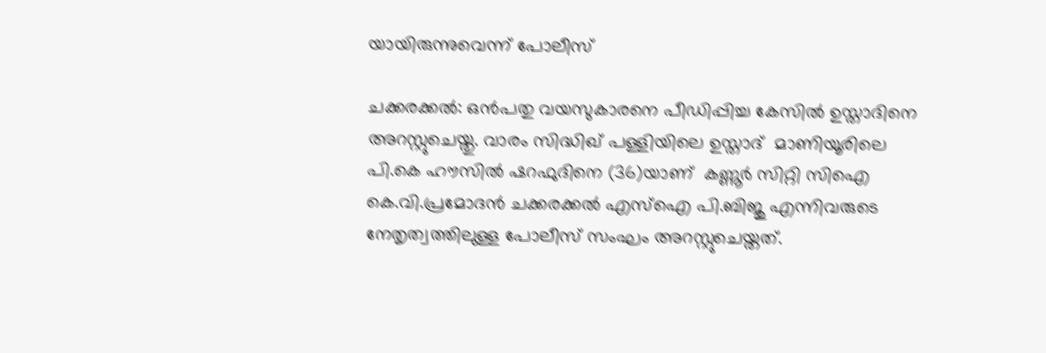യായിരുന്നുവെന്ന് പോലീസ്

ചക്കരക്കൽ: ഒൻപതു വയസുകാരനെ പീഡിപ്പിച്ച കേസിൽ ഉസ്താദിനെ അറസ്റ്റുചെയ്തു. വാരം സിദ്ധിഖ് പള്ളിയിലെ ഉസ്താദ്  മാണിയൂരിലെ പി.കെ ഹൗസിൽ ഷറഫുദിനെ (36)യാണ്  കണ്ണൂർ സിറ്റി സിഐ കെ.വി.പ്രമോദൻ ചക്കരക്കൽ എസ്ഐ പി.ബിജു എന്നിവരുടെ നേതൃത്വത്തിലുള്ള പോലീസ് സംഘം അറസ്റ്റുചെയ്തത്.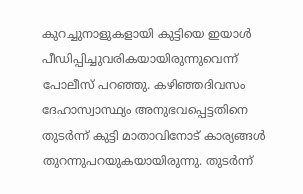കുറച്ചുനാളുകളായി കുട്ടിയെ ഇയാൾ പീഡിപ്പിച്ചുവരികയായിരുന്നുവെന്ന് പോലീസ് പറഞ്ഞു. കഴിഞ്ഞദിവസം ദേഹാസ്വാസ്ഥ്യം അനുഭവപ്പെട്ടതിനെ തുടർന്ന് കുട്ടി മാതാവിനോട് കാര്യങ്ങൾ തുറന്നുപറയുകയായിരുന്നു. തുടർന്ന്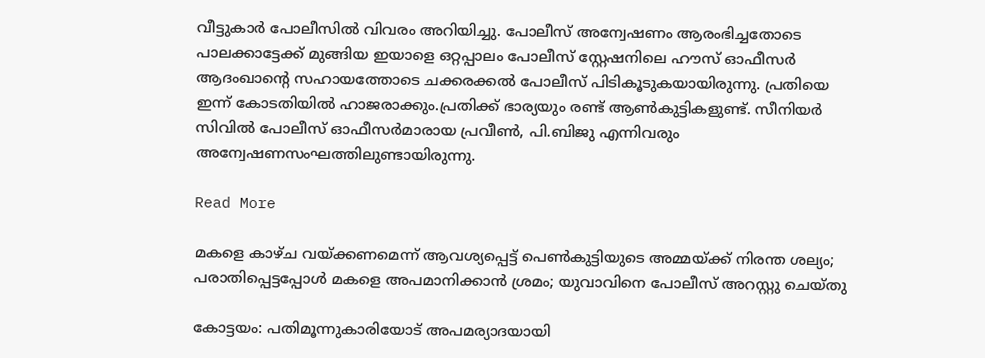വീട്ടുകാർ പോലീസിൽ വിവരം അറിയിച്ചു. പോലീസ് അന്വേഷണം ആരംഭിച്ചതോടെ പാലക്കാട്ടേക്ക് മുങ്ങിയ ഇയാളെ ഒറ്റപ്പാലം പോലീസ് സ്റ്റേഷനിലെ ഹൗസ് ഓഫീസർ ആദംഖാന്‍റെ സഹായത്തോടെ ചക്കരക്കൽ പോലീസ് പിടികൂടുകയായിരുന്നു. പ്രതിയെ ഇന്ന് കോടതിയിൽ ഹാജരാക്കും.പ്രതിക്ക് ഭാര്യയും രണ്ട് ആൺകുട്ടികളുണ്ട്. സീനിയർ സിവിൽ പോലീസ് ഓഫീസർമാരായ പ്രവീൺ, പി.ബിജു എന്നിവരും അന്വേഷണസംഘത്തിലുണ്ടായിരുന്നു.

Read More

മകളെ കാഴ്ച വയ്ക്കണമെന്ന് ആവശ്യപ്പെട്ട് പെണ്‍കുട്ടിയുടെ അമ്മയ്ക്ക് നിരന്ത ശല്യം; പരാതിപ്പെട്ടപ്പോൾ മകളെ അപമാനിക്കാൻ ശ്രമം; യുവാവിനെ പോലീസ് അറസ്റ്റു ചെയ്തു

കോട്ടയം: പതിമൂന്നുകാരിയോട് അപമര്യാദയായി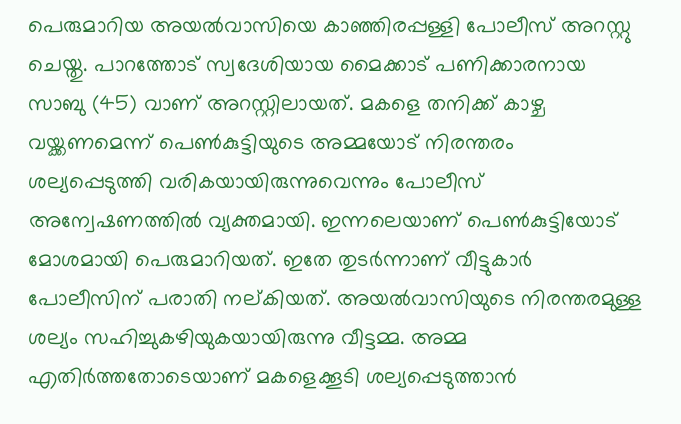പെരുമാറിയ അയൽവാസിയെ കാഞ്ഞിരപ്പള്ളി പോലീസ് അറസ്റ്റു ചെയ്തു. പാറത്തോട് സ്വദേശിയായ മൈക്കാട് പണിക്കാരനായ സാബു (45) വാണ് അറസ്റ്റിലായത്. മകളെ തനിക്ക് കാഴ്ച വയ്ക്കണമെന്ന് പെണ്‍കുട്ടിയുടെ അമ്മയോട് നിരന്തരം ശല്യപ്പെടുത്തി വരികയായിരുന്നുവെന്നും പോലീസ് അന്വേഷണത്തിൽ വ്യക്തമായി. ഇന്നലെയാണ് പെണ്‍കുട്ടിയോട് മോശമായി പെരുമാറിയത്. ഇതേ തുടർന്നാണ് വീട്ടുകാർ പോലീസിന് പരാതി നല്കിയത്. അയൽവാസിയുടെ നിരന്തരമുള്ള ശല്യം സഹിച്ചുകഴിയുകയായിരുന്നു വീട്ടമ്മ. അമ്മ എതിർത്തതോടെയാണ് മകളെക്കൂടി ശല്യപ്പെടുത്താൻ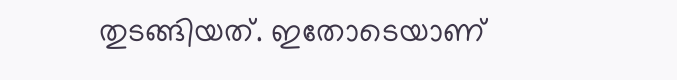തുടങ്ങിയത്. ഇതോടെയാണ്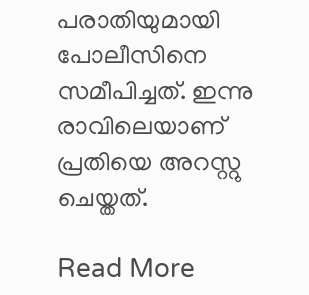പരാതിയുമായി പോലീസിനെ സമീപിച്ചത്. ഇന്നു രാവിലെയാണ് പ്രതിയെ അറസ്റ്റു ചെയ്തത്.

Read More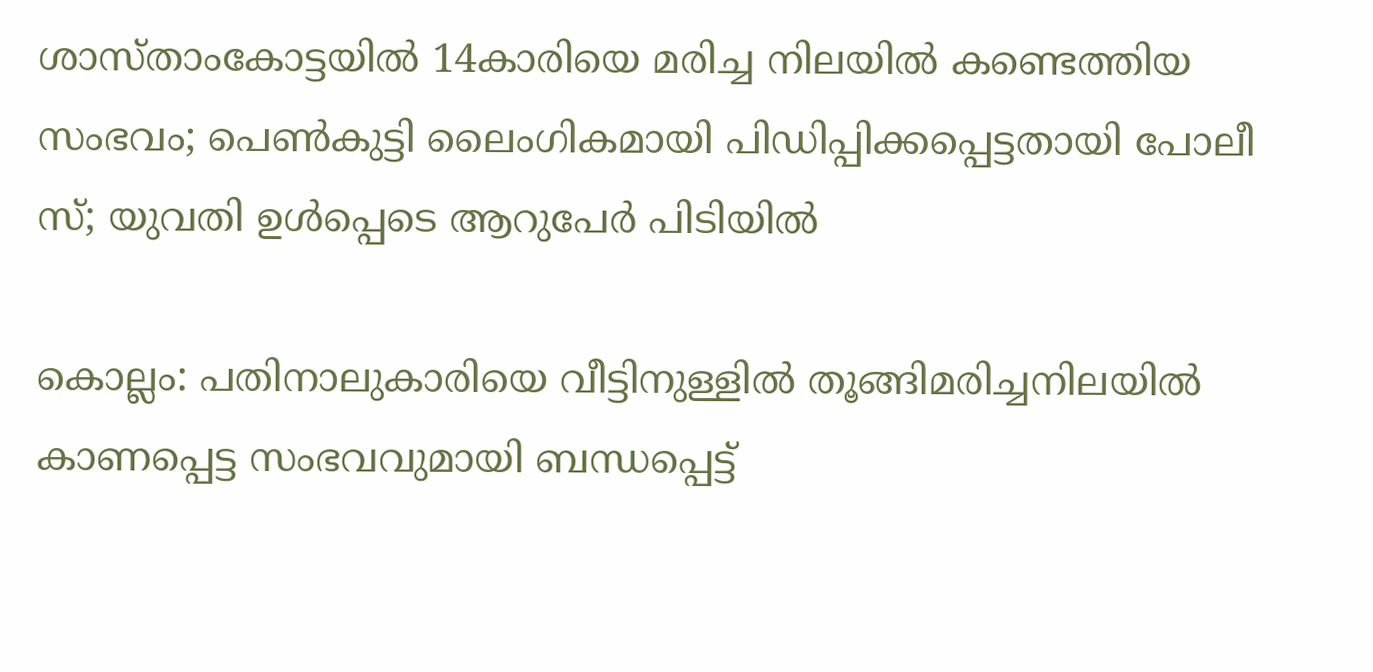ശാസ്താംകോട്ടയിൽ 14കാരിയെ മരിച്ച നിലയിൽ കണ്ടെത്തിയ സംഭവം; പെൺകുട്ടി ലൈംഗികമായി പിഡിപ്പിക്കപ്പെട്ടതായി പോലീ സ്; യുവതി ഉൾപ്പെടെ ആറുപേർ പിടിയിൽ

കൊല്ലം: പതിനാലുകാരിയെ വീട്ടിനുള്ളിൽ തൂങ്ങിമരിച്ചനിലയിൽ കാണപ്പെട്ട സംഭവവുമായി ബന്ധപ്പെട്ട്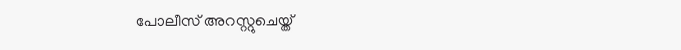പോലീസ് അറസ്റ്റുചെയ്ത്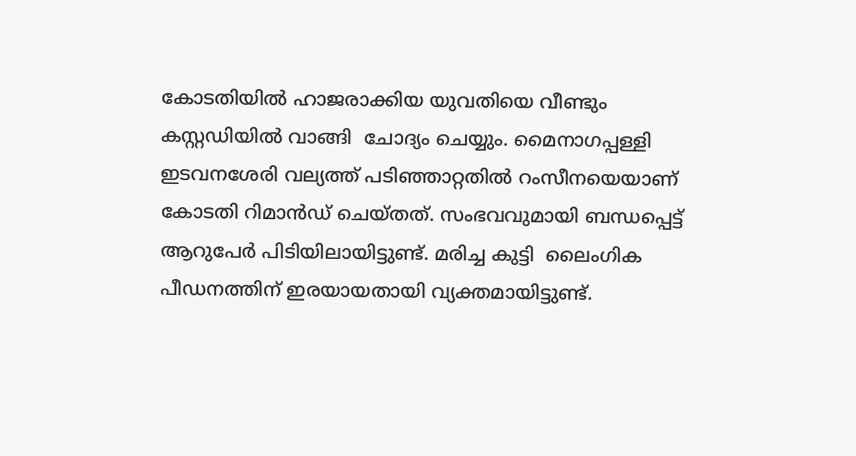കോടതിയിൽ ഹാജരാക്കിയ യുവതിയെ വീണ്ടും കസ്റ്റഡിയിൽ വാങ്ങി  ചോദ്യം ചെയ്യും. മൈനാഗപ്പള്ളി ഇടവനശേരി വല്യത്ത് പടിഞ്ഞാറ്റതിൽ റംസീനയെയാണ് കോടതി റിമാൻഡ് ചെയ്തത്. സംഭവവുമായി ബന്ധപ്പെട്ട് ആറുപേർ പിടിയിലായിട്ടുണ്ട്. മരിച്ച കുട്ടി  ലൈംഗിക പീഡനത്തിന് ഇരയായതായി വ്യക്തമായിട്ടുണ്ട്.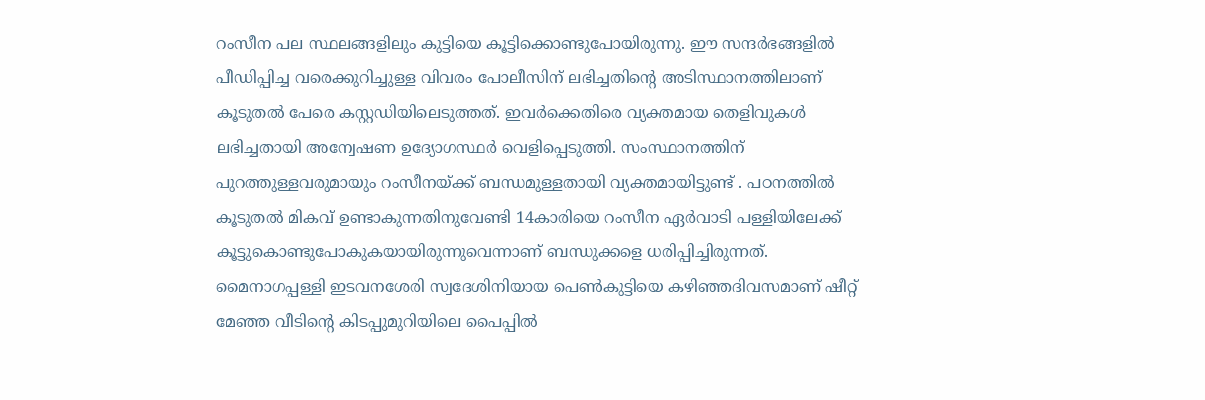റംസീന പല സ്ഥലങ്ങളിലും കുട്ടിയെ കൂട്ടിക്കൊണ്ടുപോയിരുന്നു. ഈ സന്ദർഭങ്ങളിൽ പീഡിപ്പിച്ച വരെക്കുറിച്ചുള്ള വിവരം പോലീസിന് ലഭിച്ചതിന്‍റെ അടിസ്ഥാനത്തിലാണ് കൂടുതൽ പേരെ കസ്റ്റഡിയിലെടുത്തത്. ഇവർക്കെതിരെ വ്യക്തമായ തെളിവുകൾ ലഭിച്ചതായി അന്വേഷണ ഉദ്യോഗസ്ഥർ വെളിപ്പെടുത്തി. സംസ്ഥാനത്തിന് പുറത്തുള്ളവരുമായും റംസീനയ്ക്ക് ബന്ധമുള്ളതായി വ്യക്തമായിട്ടുണ്ട് . പഠനത്തിൽ കൂടുതൽ മികവ് ഉണ്ടാകുന്നതിനുവേണ്ടി 14കാരിയെ റംസീന ഏർവാടി പള്ളിയിലേക്ക് കൂട്ടുകൊണ്ടുപോകുകയായിരുന്നുവെന്നാണ് ബന്ധുക്കളെ ധരിപ്പിച്ചിരുന്നത്. മൈനാഗപ്പള്ളി ഇടവനശേരി സ്വദേശിനിയായ പെണ്‍കുട്ടിയെ കഴിഞ്ഞദിവസമാണ് ഷീറ്റ് മേഞ്ഞ വീടിന്‍റെ കിടപ്പുമുറിയിലെ പൈപ്പിൽ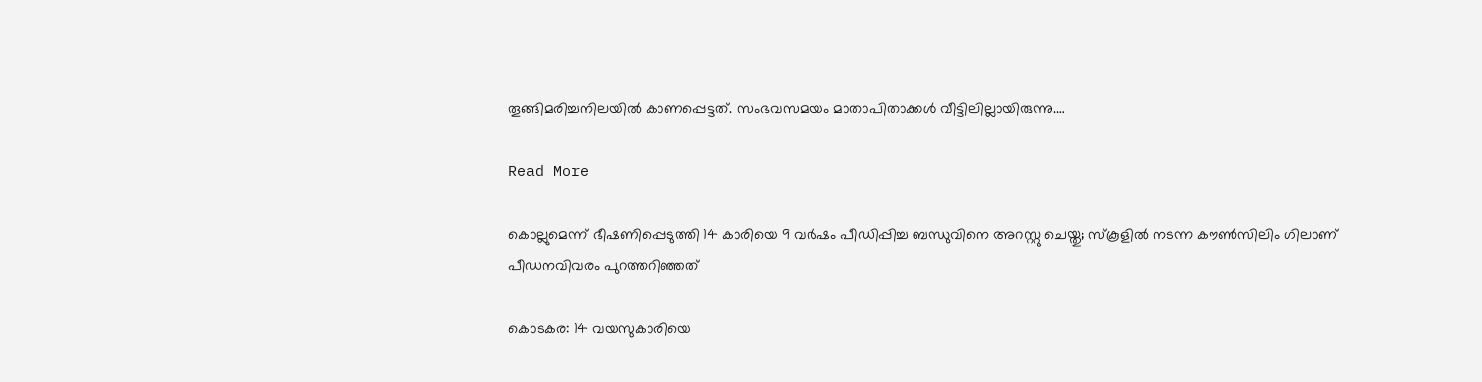തൂങ്ങിമരിച്ചനിലയിൽ കാണപ്പെട്ടത്. സംഭവസമയം മാതാപിതാക്കൾ വീട്ടിലില്ലായിരുന്നു.…

Read More

കൊല്ലുമെന്ന് ഭീഷണിപ്പെടുത്തി 14 കാരിയെ 9 വർഷം പീഡിപ്പിച്ച ബന്ധുവിനെ അറസ്റ്റു ചെയ്തു; സ്കൂളിൽ നടന്ന കൗൺസിലിം ഗിലാണ് പീഡനവിവരം പുറത്തറിഞ്ഞത്

കൊടകര: 14 വയസുകാരിയെ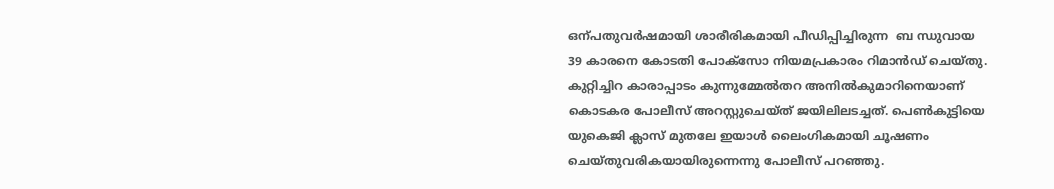ഒന്പതുവർഷമായി ശാരീരികമായി പീഡിപ്പിച്ചിരുന്ന  ബ ന്ധുവായ 39 കാരനെ കോടതി പോക്സോ നിയമപ്രകാരം റിമാൻഡ് ചെയ്തു. കുറ്റിച്ചിറ കാരാപ്പാടം കുന്നുമ്മേൽതറ അനിൽകുമാറിനെയാണ് കൊടകര പോലീസ് അറസ്റ്റുചെയ്ത് ജയിലിലടച്ചത്. പെണ്‍കുട്ടിയെ യുകെജി ക്ലാസ് മുതലേ ഇയാൾ ലൈംഗികമായി ചൂഷണം ചെയ്തുവരികയായിരുന്നെന്നു പോലീസ് പറഞ്ഞു.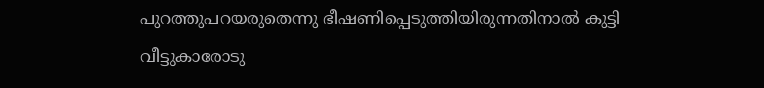പുറത്തുപറയരുതെന്നു ഭീഷണിപ്പെടുത്തിയിരുന്നതിനാൽ കുട്ടി വീട്ടുകാരോടു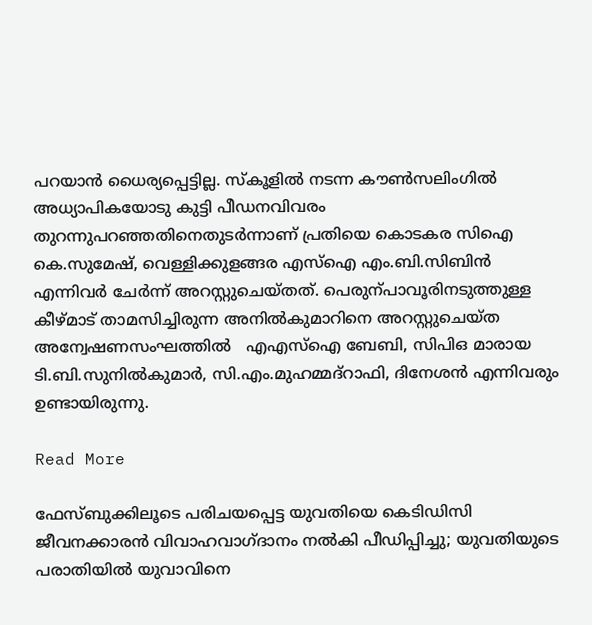പറയാൻ ധൈര്യപ്പെട്ടില്ല. സ്കൂളിൽ നടന്ന കൗണ്‍സലിംഗിൽ അധ്യാപികയോടു കുട്ടി പീഡനവിവരം തുറന്നുപറഞ്ഞതിനെതുടർന്നാണ് പ്രതിയെ കൊടകര സിഐ കെ.സുമേഷ്, വെള്ളിക്കുളങ്ങര എസ്ഐ എം.ബി.സിബിൻ എന്നിവർ ചേർന്ന് അറസ്റ്റുചെയ്തത്. പെരുന്പാവൂരിനടുത്തുള്ള കീഴ്മാട് താമസിച്ചിരുന്ന അനിൽകുമാറിനെ അറസ്റ്റുചെയ്ത അന്വേഷണസംഘത്തിൽ   എഎസ്ഐ ബേബി, സിപിഒ മാരായ ടി.ബി.സുനിൽകുമാർ, സി.എം.മുഹമ്മദ്റാഫി, ദിനേശൻ എന്നിവരും ഉണ്ടായിരുന്നു.

Read More

ഫേസ്ബുക്കിലൂടെ പരിചയപ്പെട്ട യുവതിയെ കെടിഡിസി ജീവനക്കാരൻ വിവാഹവാഗ്ദാനം നൽകി പീഡിപ്പിച്ചു; യുവതിയുടെ പരാതിയിൽ യുവാവിനെ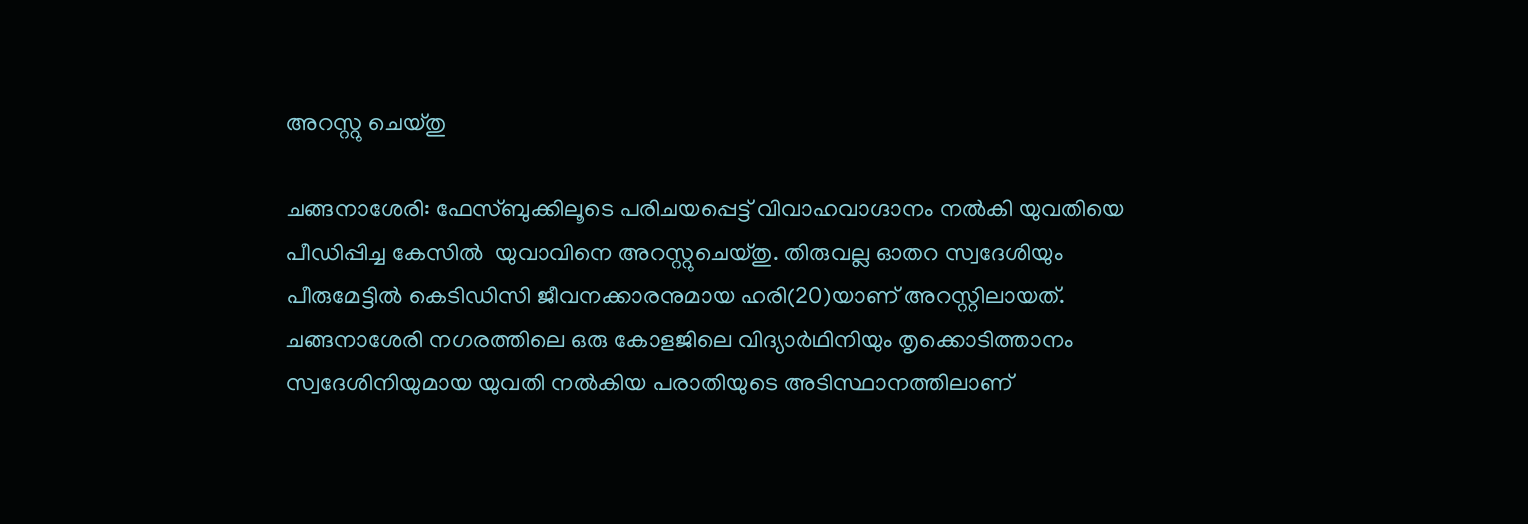അറസ്റ്റു ചെയ്തു

ചങ്ങനാശേരി: ഫേസ്ബുക്കിലൂടെ പരിചയപ്പെട്ട് വിവാഹവാഗ്ദാനം നൽകി യുവതിയെ പീഡിപ്പിച്ച കേസിൽ  യുവാവിനെ അറസ്റ്റുചെയ്തു. തിരുവല്ല ഓതറ സ്വദേശിയും പീരുമേട്ടിൽ കെടിഡിസി ജീവനക്കാരനുമായ ഹരി(20)യാണ് അറസ്റ്റിലായത്. ചങ്ങനാശേരി നഗരത്തിലെ ഒരു കോളജിലെ വിദ്യാർഥിനിയും തൃക്കൊടിത്താനം സ്വദേശിനിയുമായ യുവതി നൽകിയ പരാതിയുടെ അടിസ്ഥാനത്തിലാണ്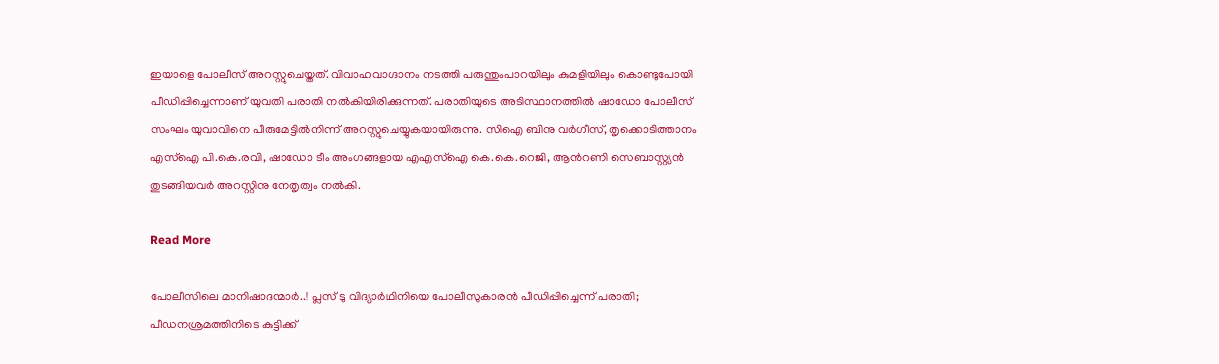ഇയാളെ പോലീസ് അറസ്റ്റുചെയ്തത്. വിവാഹവാഗ്ദാനം നടത്തി പരുന്തുംപാറയിലും കുമളിയിലും കൊണ്ടുപോയി പീഡിപ്പിച്ചെന്നാണ് യുവതി പരാതി നൽകിയിരിക്കുന്നത്. പരാതിയുടെ അടിസ്ഥാനത്തിൽ ഷാഡോ പോലീസ് സംഘം യുവാവിനെ പീരുമേട്ടിൽനിന്ന് അറസ്റ്റുചെയ്യുകയായിരുന്നു. സിഐ ബിനു വർഗീസ്, തൃക്കൊടിത്താനം എസ്ഐ പി.കെ.രവി, ഷാഡോ ടീം അംഗങ്ങളായ എഎസ്ഐ കെ.കെ.റെജി, ആന്‍റണി സെബാസ്റ്റ്യൻ തുടങ്ങിയവർ അറസ്റ്റിനു നേതൃത്വം നൽകി.

Read More

പോലീസിലെ മാനിഷാദന്മാർ..! പ്ലസ് ടു വിദ്യാർഥിനിയെ പോലീസുകാരൻ പീഡിപ്പിച്ചെന്ന് പരാതി; പീഡനശ്രമത്തിനിടെ കുട്ടിക്ക്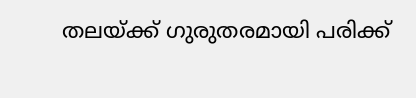തലയ്ക്ക് ഗുരുതരമായി പരിക്ക്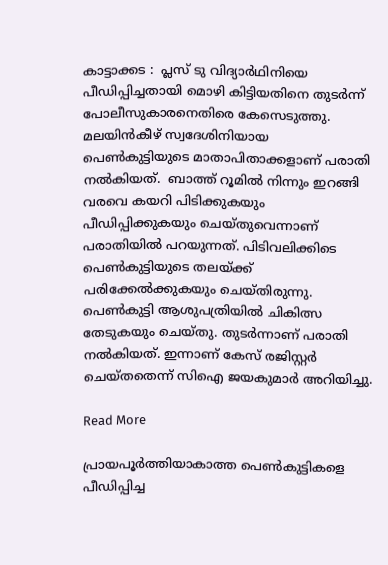കാട്ടാക്കട :  പ്ലസ് ടു വിദ്യാർഥിനിയെ പീഡിപ്പിച്ചതായി മൊഴി കിട്ടിയതിനെ തുടർന്ന് പോലീസുകാരനെതിരെ കേസെടുത്തു.   മലയിൻകീഴ് സ്വദേശിനിയായ പെണ്‍കുട്ടിയുടെ മാതാപിതാക്കളാണ് പരാതി നൽകിയത്.  ബാത്ത് റൂമിൽ നിന്നും ഇറങ്ങി വരവെ കയറി പിടിക്കുകയും പീഡിപ്പിക്കുകയും ചെയ്തുവെന്നാണ് പരാതിയിൽ പറയുന്നത്. പിടിവലിക്കിടെ പെണ്‍കുട്ടിയുടെ തലയ്ക്ക് പരിക്കേൽക്കുകയും ചെയ്തിരുന്നു. പെണ്‍കുട്ടി ആശുപത്രിയിൽ ചികിത്സ തേടുകയും ചെയ്തു. തുടർന്നാണ് പരാതി നൽകിയത്. ഇന്നാണ് കേസ് രജിസ്റ്റർ ചെയ്തതെന്ന് സിഐ ജയകുമാർ അറിയിച്ചു.

Read More

പ്രായപൂർത്തിയാകാത്ത പെണ്‍കുട്ടികളെ പീഡിപ്പിച്ച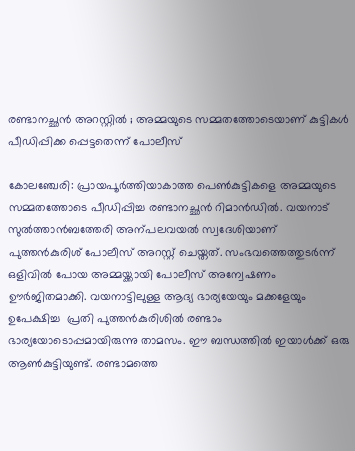രണ്ടാനച്ഛൻ അറസ്റ്റിൽ ; അമ്മയുടെ സമ്മതത്തോടെയാണ് കുട്ടികൾ പീഡിപ്പിക്ക പ്പെട്ടതെന്ന് പോലീസ്

കോലഞ്ചേരി: പ്രായപൂർത്തിയാകാത്ത പെണ്‍കുട്ടികളെ അമ്മയുടെ സമ്മതത്തോടെ പീഡിപ്പിച്ച രണ്ടാനച്ഛൻ റിമാൻഡിൽ. വയനാട് സുൽത്താൻബത്തേരി അന്പലവയൽ സ്വദേശിയാണ് പുത്തൻകുരിശ് പോലീസ് അറസ്റ്റ് ചെയ്തത്. സംഭവത്തെത്തുടർന്ന് ഒളിവിൽ പോയ അമ്മയ്ക്കായി പോലീസ് അന്വേഷണം ഊർജിതമാക്കി. വയനാട്ടിലുള്ള ആദ്യ ഭാര്യയേയും മക്കളേയും ഉപേക്ഷിച്ച  പ്രതി പുത്തൻകുരിശിൽ രണ്ടാം ഭാര്യയോടൊപ്പമായിരുന്നു താമസം. ഈ ബന്ധത്തിൽ ഇയാൾക്ക് ഒരു ആണ്‍കുട്ടിയുണ്ട്. രണ്ടാമത്തെ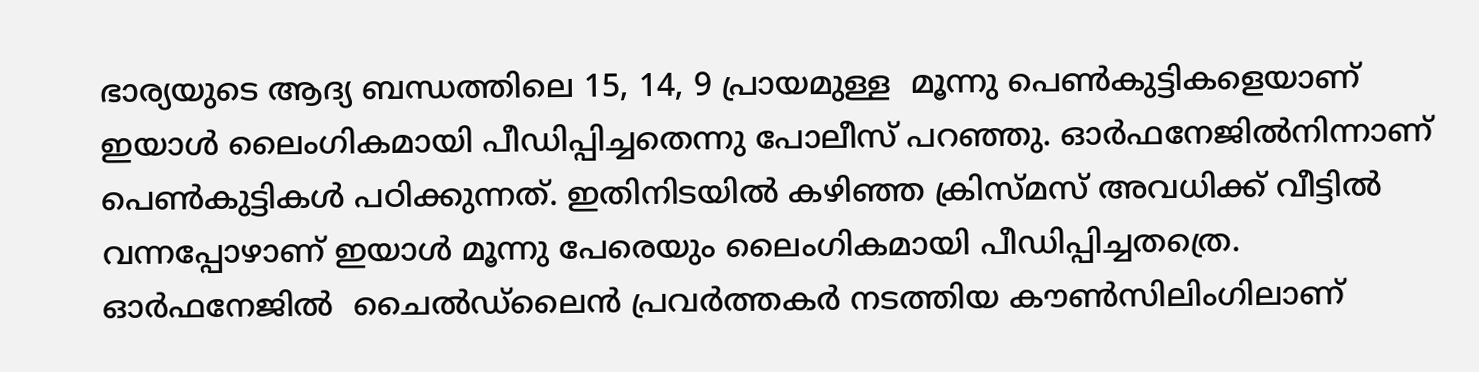ഭാര്യയുടെ ആദ്യ ബന്ധത്തിലെ 15, 14, 9 പ്രായമുള്ള  മൂന്നു പെണ്‍കുട്ടികളെയാണ് ഇയാൾ ലൈംഗികമായി പീഡിപ്പിച്ചതെന്നു പോലീസ് പറഞ്ഞു. ഓർഫനേജിൽനിന്നാണ് പെണ്‍കുട്ടികൾ പഠിക്കുന്നത്. ഇതിനിടയിൽ കഴിഞ്ഞ ക്രിസ്മസ് അവധിക്ക് വീട്ടിൽ വന്നപ്പോഴാണ് ഇയാൾ മൂന്നു പേരെയും ലൈംഗികമായി പീഡിപ്പിച്ചതത്രെ. ഓർഫനേജിൽ  ചൈൽഡ്‌ലൈൻ പ്രവർത്തകർ നടത്തിയ കൗണ്‍സിലിംഗിലാണ്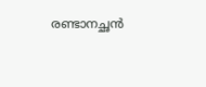രണ്ടാനച്ഛൻ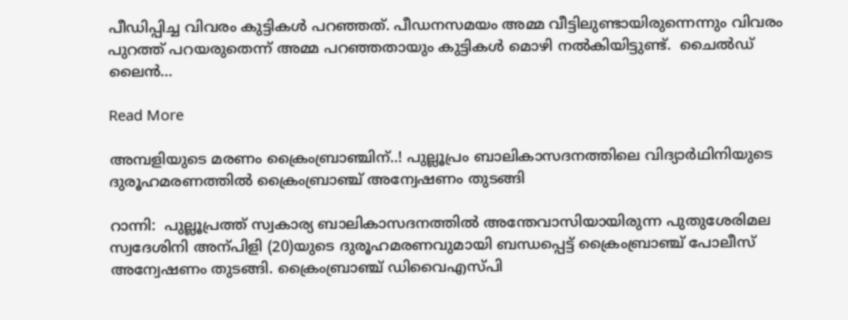പീഡിപ്പിച്ച വിവരം കുട്ടികൾ പറഞ്ഞത്. പീഡനസമയം അമ്മ വീട്ടിലുണ്ടായിരുന്നെന്നും വിവരം പുറത്ത് പറയരുതെന്ന് അമ്മ പറഞ്ഞതായും കുട്ടികൾ മൊഴി നൽകിയിട്ടുണ്ട്.  ചൈൽഡ് ലൈൻ…

Read More

അമ്പളിയുടെ മരണം ക്രൈംബ്രാഞ്ചിന്..! പുല്ലൂപ്രം ബാലികാസദനത്തിലെ വിദ്യാർഥിനിയുടെ ദുരൂഹമരണത്തിൽ ക്രൈംബ്രാഞ്ച് അന്വേഷണം തുടങ്ങി

റാന്നി:  പുല്ലൂപ്രത്ത് സ്വകാര്യ ബാലികാസദനത്തിൽ അന്തേവാസിയായിരുന്ന പുതുശേരിമല സ്വദേശിനി അന്പിളി (20)യുടെ ദുരൂഹമരണവുമായി ബന്ധപ്പെട്ട് ക്രൈംബ്രാഞ്ച് പോലീസ് അന്വേഷണം തുടങ്ങി. ക്രൈംബ്രാഞ്ച് ഡിവൈഎസ്പി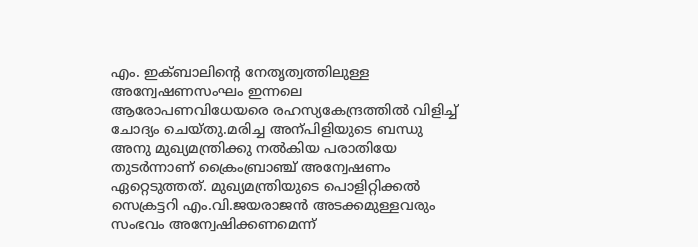എം. ഇക്ബാലിന്‍റെ നേതൃത്വത്തിലുള്ള അന്വേഷണസംഘം ഇന്നലെ ആരോപണവിധേയരെ രഹസ്യകേന്ദ്രത്തിൽ വിളിച്ച് ചോദ്യം ചെയ്തു.മരിച്ച അന്പിളിയുടെ ബന്ധു അനു മുഖ്യമന്ത്രിക്കു നൽകിയ പരാതിയേ തുടർന്നാണ് ക്രൈംബ്രാഞ്ച് അന്വേഷണം ഏറ്റെടുത്തത്. മുഖ്യമന്ത്രിയുടെ പൊളിറ്റിക്കൽ സെക്രട്ടറി എം.വി.ജയരാജൻ അടക്കമുള്ളവരും സംഭവം അന്വേഷിക്കണമെന്ന്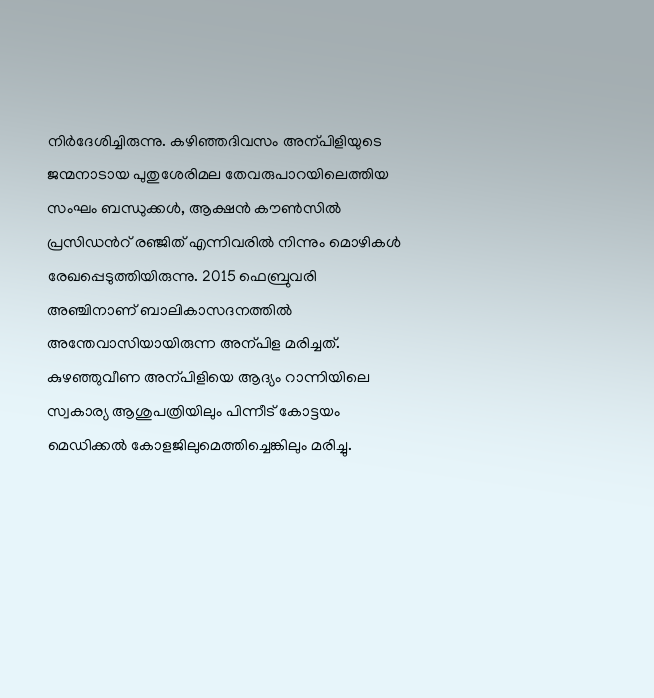നിർദേശിച്ചിരുന്നു. കഴിഞ്ഞദിവസം അന്പിളിയുടെ ജന്മനാടായ പുതുശേരിമല തേവരുപാറയിലെത്തിയ സംഘം ബന്ധുക്കൾ, ആക്ഷൻ കൗൺസിൽ പ്രസിഡന്‍റ് രഞ്ജിത് എന്നിവരിൽ നിന്നും മൊഴികൾ രേഖപ്പെടുത്തിയിരുന്നു. 2015 ഫെബ്രുവരി അഞ്ചിനാണ് ബാലികാസദനത്തിൽ അന്തേവാസിയായിരുന്ന അന്പിള മരിച്ചത്. കുഴഞ്ഞുവീണ അന്പിളിയെ ആദ്യം റാന്നിയിലെ സ്വകാര്യ ആശുപത്രിയിലും പിന്നീട് കോട്ടയം മെഡിക്കൽ കോളജിലുമെത്തിച്ചെങ്കിലും മരിച്ചു.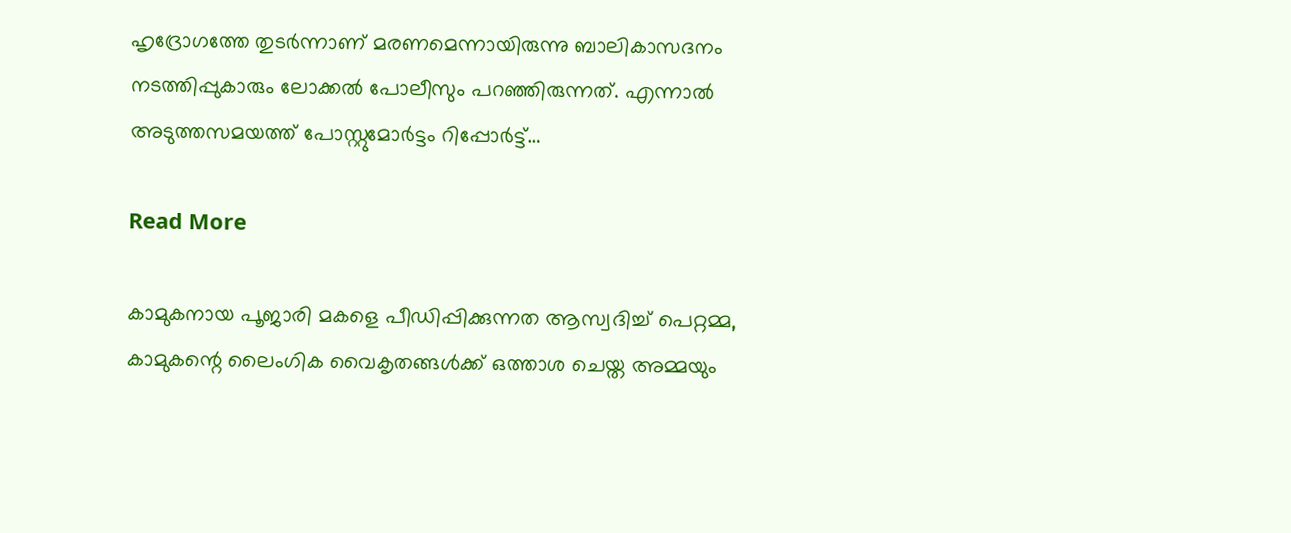ഹൃദ്രോഗത്തേ തുടർന്നാണ് മരണമെന്നായിരുന്നു ബാലികാസദനം നടത്തിപ്പുകാരും ലോക്കൽ പോലീസും പറഞ്ഞിരുന്നത്. എന്നാൽ അടുത്തസമയത്ത് പോസ്റ്റുമോർട്ടം റിപ്പോർട്ട്…

Read More

കാമുകനായ പൂജാരി മകളെ പീഡിപ്പിക്കുന്നത ആസ്വദിച്ച് പെറ്റമ്മ, കാമുകന്റെ ലൈംഗിക വൈകൃതങ്ങള്‍ക്ക് ഒത്താശ ചെയ്ത അമ്മയും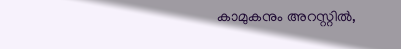കാമുകനും അറസ്റ്റില്‍,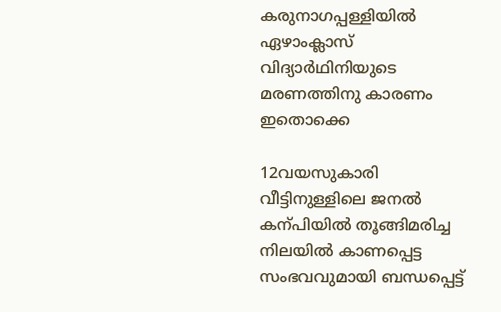കരുനാഗപ്പള്ളിയില്‍ ഏഴാംക്ലാസ് വിദ്യാര്‍ഥിനിയുടെ മരണത്തിനു കാരണം ഇതൊക്കെ

12വയസുകാരി വീട്ടിനുള്ളിലെ ജനൽ കന്പിയിൽ തൂങ്ങിമരിച്ച നിലയിൽ കാണപ്പെട്ട സംഭവവുമായി ബന്ധപ്പെട്ട്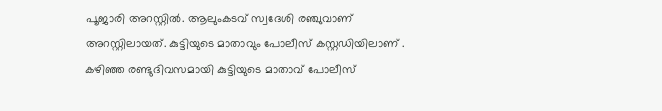പൂജാരി അറസ്റ്റിൽ. ആലുംകടവ് സ്വദേശി രഞ്ചുവാണ് അറസ്റ്റിലായത്. കുട്ടിയുടെ മാതാവും പോലീസ് കസ്റ്റഡിയിലാണ് . കഴിഞ്ഞ രണ്ടുദിവസമായി കുട്ടിയുടെ മാതാവ് പോലീസ്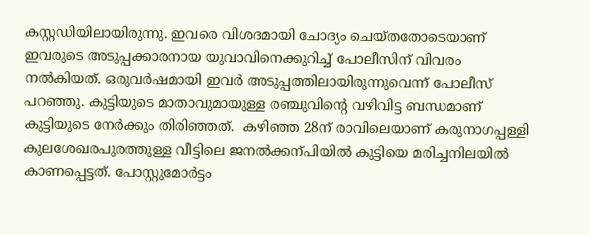കസ്റ്റഡിയിലായിരുന്നു. ഇവരെ വിശദമായി ചോദ്യം ചെയ്തതോടെയാണ് ഇവരുടെ അടുപ്പക്കാരനായ യുവാവിനെക്കുറിച്ച് പോലീസിന് വിവരം നൽകിയത്. ഒരുവർഷമായി ഇവർ അടുപ്പത്തിലായിരുന്നുവെന്ന് പോലീസ് പറഞ്ഞു. കുട്ടിയുടെ മാതാവുമായുള്ള രഞ്ചുവിന്‍റെ വഴിവിട്ട ബന്ധമാണ് കുട്ടിയുടെ നേർക്കും തിരിഞ്ഞത്.  കഴിഞ്ഞ 28ന് രാവിലെയാണ് കരുനാഗപ്പള്ളി കുലശേഖരപുരത്തുള്ള വീട്ടിലെ ജനൽക്കന്പിയിൽ കുട്ടിയെ മരിച്ചനിലയിൽ കാണപ്പെട്ടത്. പോസ്റ്റുമോർട്ടം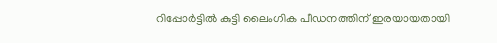റിപ്പോർട്ടിൽ കുട്ടി ലൈംഗിക പീഡനത്തിന് ഇരയായതായി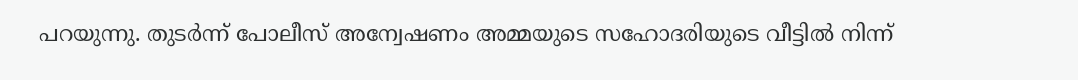പറയുന്നു. തുടർന്ന് പോലീസ് അന്വേഷണം അമ്മയുടെ സഹോദരിയുടെ വീട്ടില്‍ നിന്ന്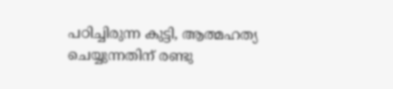പഠിച്ചിരുന്ന കുട്ടി, ആത്മഹത്യ ചെയ്യുന്നതിന് രണ്ടു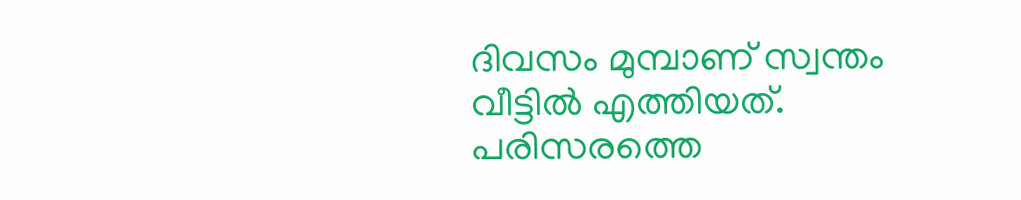ദിവസം മുമ്പാണ് സ്വന്തം വീട്ടില്‍ എത്തിയത്. പരിസരത്തെ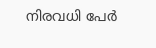നിരവധി പേര്‍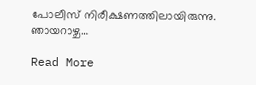പോലീസ് നിരീക്ഷണത്തിലായിരുന്നു. ഞായറാഴ്ച…

Read More